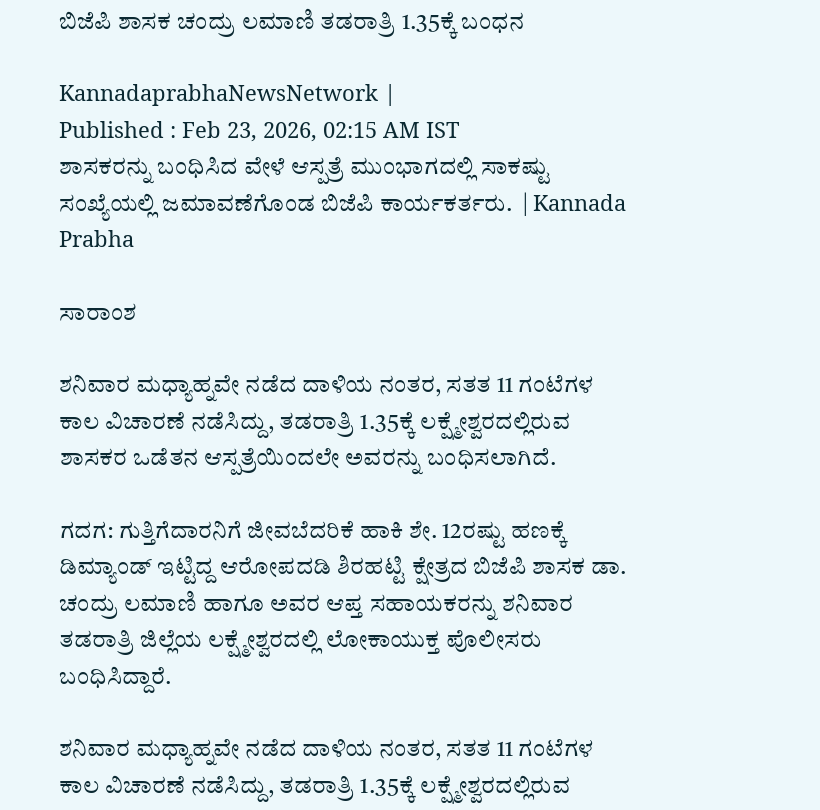ಬಿಜೆಪಿ ಶಾಸಕ ಚಂದ್ರು ಲಮಾಣಿ ತಡರಾತ್ರಿ 1.35ಕ್ಕೆ ಬಂಧನ

KannadaprabhaNewsNetwork |
Published : Feb 23, 2026, 02:15 AM IST
ಶಾಸಕರನ್ನು ಬಂಧಿಸಿದ ವೇಳೆ ಆಸ್ಪತ್ರೆ ಮುಂಭಾಗದಲ್ಲಿ ಸಾಕಷ್ಟು ಸಂಖ್ಯೆಯಲ್ಲಿ ಜಮಾವಣೆಗೊಂಡ ಬಿಜೆಪಿ ಕಾರ್ಯಕರ್ತರು.  | Kannada Prabha

ಸಾರಾಂಶ

ಶನಿವಾರ ಮಧ್ಯಾಹ್ನವೇ ನಡೆದ ದಾಳಿಯ ನಂತರ, ಸತತ 11 ಗಂಟೆಗಳ ಕಾಲ ವಿಚಾರಣೆ ನಡೆಸಿದ್ದು, ತಡರಾತ್ರಿ 1.35ಕ್ಕೆ ಲಕ್ಷ್ಮೇಶ್ವರದಲ್ಲಿರುವ ಶಾಸಕರ ಒಡೆತನ ಆಸ್ಪತ್ರೆಯಿಂದಲೇ ಅವರನ್ನು ಬಂಧಿಸಲಾಗಿದೆ.

ಗದಗ: ಗುತ್ತಿಗೆದಾರನಿಗೆ ಜೀವಬೆದರಿಕೆ ಹಾಕಿ ಶೇ. 12ರಷ್ಟು ಹಣಕ್ಕೆ ಡಿಮ್ಯಾಂಡ್ ಇಟ್ಟಿದ್ದ ಆರೋಪದಡಿ ಶಿರಹಟ್ಟಿ ಕ್ಷೇತ್ರದ ಬಿಜೆಪಿ ಶಾಸಕ ಡಾ. ಚಂದ್ರು ಲಮಾಣಿ ಹಾಗೂ ಅವರ ಆಪ್ತ ಸಹಾಯಕರನ್ನು ಶನಿವಾರ ತಡರಾತ್ರಿ ಜಿಲ್ಲೆಯ ಲಕ್ಷ್ಮೇಶ್ವರದಲ್ಲಿ ಲೋಕಾಯುಕ್ತ ಪೊಲೀಸರು ಬಂಧಿಸಿದ್ದಾರೆ.

ಶನಿವಾರ ಮಧ್ಯಾಹ್ನವೇ ನಡೆದ ದಾಳಿಯ ನಂತರ, ಸತತ 11 ಗಂಟೆಗಳ ಕಾಲ ವಿಚಾರಣೆ ನಡೆಸಿದ್ದು, ತಡರಾತ್ರಿ 1.35ಕ್ಕೆ ಲಕ್ಷ್ಮೇಶ್ವರದಲ್ಲಿರುವ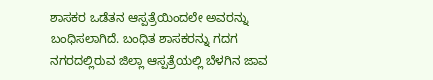ಶಾಸಕರ ಒಡೆತನ ಆಸ್ಪತ್ರೆಯಿಂದಲೇ ಅವರನ್ನು ಬಂಧಿಸಲಾಗಿದೆ. ಬಂಧಿತ ಶಾಸಕರನ್ನು ಗದಗ ನಗರದಲ್ಲಿರುವ ಜಿಲ್ಲಾ ಆಸ್ಪತ್ರೆಯಲ್ಲಿ ಬೆಳಗಿನ ಜಾವ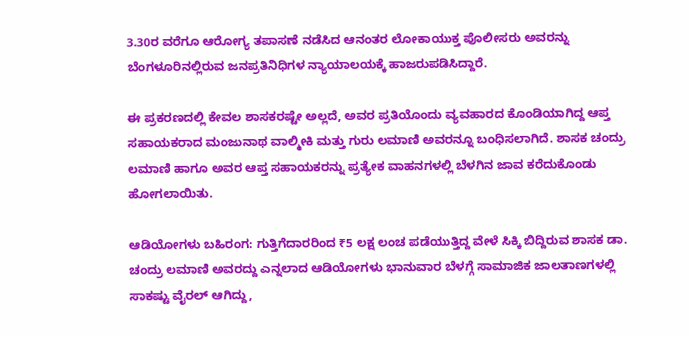3.30ರ ವರೆಗೂ ಆರೋಗ್ಯ ತಪಾಸಣೆ ನಡೆಸಿದ ಆನಂತರ ಲೋಕಾಯುಕ್ತ ಪೊಲೀಸರು ಅವರನ್ನು ಬೆಂಗಳೂರಿನಲ್ಲಿರುವ ಜನಪ್ರತಿನಿಧಿಗಳ ನ್ಯಾಯಾಲಯಕ್ಕೆ ಹಾಜರುಪಡಿಸಿದ್ದಾರೆ.

ಈ ಪ್ರಕರಣದಲ್ಲಿ ಕೇವಲ ಶಾಸಕರಷ್ಟೇ ಅಲ್ಲದೆ, ಅವರ ಪ್ರತಿಯೊಂದು ವ್ಯವಹಾರದ ಕೊಂಡಿಯಾಗಿದ್ದ ಆಪ್ತ ಸಹಾಯಕರಾದ ಮಂಜುನಾಥ ವಾಲ್ಮೀಕಿ ಮತ್ತು ಗುರು ಲಮಾಣಿ ಅವರನ್ನೂ ಬಂಧಿಸಲಾಗಿದೆ. ಶಾಸಕ ಚಂದ್ರು ಲಮಾಣಿ ಹಾಗೂ ಅವರ ಆಪ್ತ ಸಹಾಯಕರನ್ನು ಪ್ರತ್ಯೇಕ ವಾಹನಗಳಲ್ಲಿ ಬೆಳಗಿನ ಜಾವ ಕರೆದುಕೊಂಡು ಹೋಗಲಾಯಿತು.

ಆಡಿಯೋಗಳು ಬಹಿರಂಗ: ಗುತ್ತಿಗೆದಾರರಿಂದ ₹5 ಲಕ್ಷ ಲಂಚ ಪಡೆಯುತ್ತಿದ್ದ ವೇಳೆ ಸಿಕ್ಕಿ ಬಿದ್ದಿರುವ ಶಾಸಕ ಡಾ. ಚಂದ್ರು ಲಮಾಣಿ ಅವರದ್ದು ಎನ್ನಲಾದ ಆಡಿಯೋಗಳು ಭಾನುವಾರ ಬೆಳಗ್ಗೆ ಸಾಮಾಜಿಕ ಜಾಲತಾಣಗಳಲ್ಲಿ ಸಾಕಷ್ಟು ವೈರಲ್ ಆಗಿದ್ದು,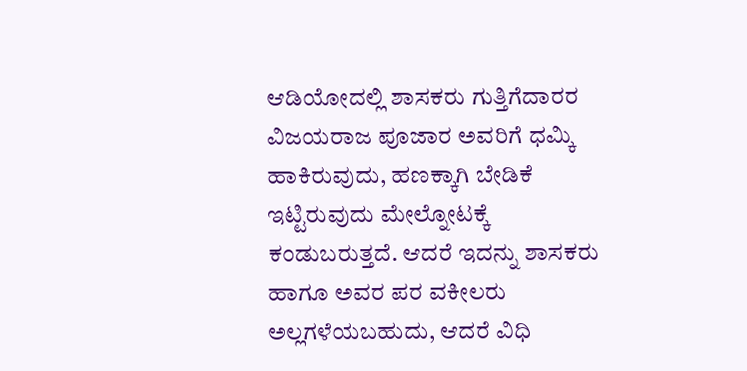ಆಡಿಯೋದಲ್ಲಿ ಶಾಸಕರು ಗುತ್ತಿಗೆದಾರರ ವಿಜಯರಾಜ ಪೂಜಾರ ಅವರಿಗೆ ಧಮ್ಕಿ ಹಾಕಿರುವುದು, ಹಣಕ್ಕಾಗಿ ಬೇಡಿಕೆ ಇಟ್ಟಿರುವುದು ಮೇಲ್ನೋಟಕ್ಕೆ ಕಂಡುಬರುತ್ತದೆ. ಆದರೆ ಇದನ್ನು ಶಾಸಕರು ಹಾಗೂ ಅವರ ಪರ ವಕೀಲರು ಅಲ್ಲಗಳೆಯಬಹುದು, ಆದರೆ ವಿಧಿ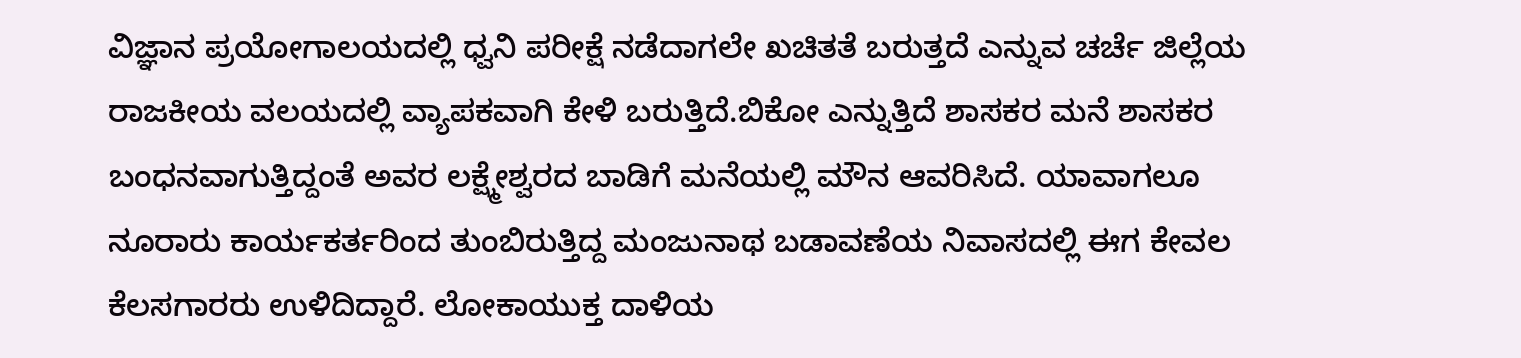ವಿಜ್ಞಾನ ಪ್ರಯೋಗಾಲಯದಲ್ಲಿ ಧ್ವನಿ ಪರೀಕ್ಷೆ ನಡೆದಾಗಲೇ ಖಚಿತತೆ ಬರುತ್ತದೆ ಎನ್ನುವ ಚರ್ಚೆ ಜಿಲ್ಲೆಯ ರಾಜಕೀಯ ವಲಯದಲ್ಲಿ ವ್ಯಾಪಕವಾಗಿ ಕೇಳಿ ಬರುತ್ತಿದೆ.ಬಿಕೋ ಎನ್ನುತ್ತಿದೆ ಶಾಸಕರ ಮನೆ ಶಾಸಕರ ಬಂಧನವಾಗುತ್ತಿದ್ದಂತೆ ಅವರ ಲಕ್ಷ್ಮೇಶ್ವರದ ಬಾಡಿಗೆ ಮನೆಯಲ್ಲಿ ಮೌನ ಆವರಿಸಿದೆ. ಯಾವಾಗಲೂ ನೂರಾರು ಕಾರ್ಯಕರ್ತರಿಂದ ತುಂಬಿರುತ್ತಿದ್ದ ಮಂಜುನಾಥ ಬಡಾವಣೆಯ ನಿವಾಸದಲ್ಲಿ ಈಗ ಕೇವಲ ಕೆಲಸಗಾರರು ಉಳಿದಿದ್ದಾರೆ. ಲೋಕಾಯುಕ್ತ ದಾಳಿಯ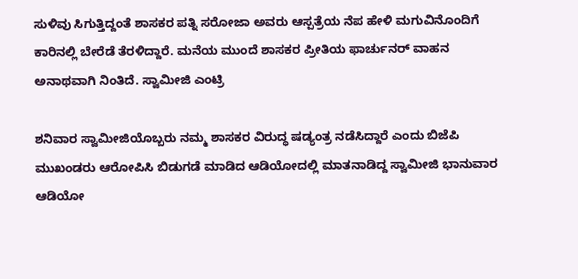ಸುಳಿವು ಸಿಗುತ್ತಿದ್ದಂತೆ ಶಾಸಕರ ಪತ್ನಿ ಸರೋಜಾ ಅವರು ಆಸ್ಪತ್ರೆಯ ನೆಪ ಹೇಳಿ ಮಗುವಿನೊಂದಿಗೆ ಕಾರಿನಲ್ಲಿ ಬೇರೆಡೆ ತೆರಳಿದ್ದಾರೆ. ಮನೆಯ ಮುಂದೆ ಶಾಸಕರ ಪ್ರೀತಿಯ ಫಾರ್ಚುನರ್ ವಾಹನ ಅನಾಥವಾಗಿ ನಿಂತಿದೆ. ಸ್ವಾಮೀಜಿ ಎಂಟ್ರಿ

ಶನಿವಾರ ಸ್ವಾಮೀಜಿಯೊಬ್ಬರು ನಮ್ಮ ಶಾಸಕರ ವಿರುದ್ಧ ಷಡ್ಯಂತ್ರ ನಡೆಸಿದ್ದಾರೆ ಎಂದು ಬಿಜೆಪಿ ಮುಖಂಡರು ಆರೋಪಿಸಿ ಬಿಡುಗಡೆ ಮಾಡಿದ ಆಡಿಯೋದಲ್ಲಿ ಮಾತನಾಡಿದ್ದ ಸ್ವಾಮೀಜಿ ಭಾನುವಾರ ಆಡಿಯೋ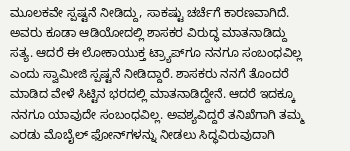ಮೂಲಕವೇ ಸ್ಪಷ್ಟನೆ ನೀಡಿದ್ದು, ಸಾಕಷ್ಟು ಚರ್ಚೆಗೆ ಕಾರಣವಾಗಿದೆ. ಅವರು ಕೂಡಾ ಆಡಿಯೋದಲ್ಲಿ ಶಾಸಕರ ವಿರುದ್ಧ ಮಾತನಾಡಿದ್ದು ಸತ್ಯ. ಆದರೆ ಈ ಲೋಕಾಯುಕ್ತ ಟ್ರ್ಯಾಪ್‌ಗೂ ನನಗೂ ಸಂಬಂಧವಿಲ್ಲ ಎಂದು ಸ್ವಾಮೀಜಿ ಸ್ಪಷ್ಟನೆ ನೀಡಿದ್ದಾರೆ. ಶಾಸಕರು ನನಗೆ ತೊಂದರೆ ಮಾಡಿದ ವೇಳೆ ಸಿಟ್ಟಿನ ಭರದಲ್ಲಿ ಮಾತನಾಡಿದ್ದೇನೆ. ಆದರೆ ಇದಕ್ಕೂ ನನಗೂ ಯಾವುದೇ ಸಂಬಂಧವಿಲ್ಲ. ಅವಶ್ಯವಿದ್ದರೆ ತನಿಖೆಗಾಗಿ ತಮ್ಮ ಎರಡು ಮೊಬೈಲ್ ಫೋನ್‌ಗಳನ್ನು ನೀಡಲು ಸಿದ್ಧವಿರುವುದಾಗಿ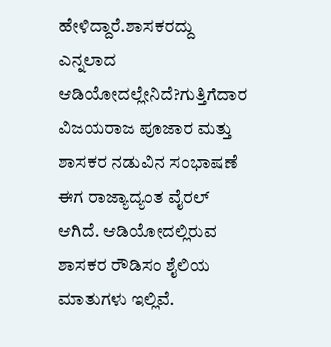ಹೇಳಿದ್ದಾರೆ.ಶಾಸಕರದ್ದು ಎನ್ನಲಾದ ಆಡಿಯೋದಲ್ಲೇನಿದೆ?ಗುತ್ತಿಗೆದಾರ ವಿಜಯರಾಜ ಪೂಜಾರ ಮತ್ತು ಶಾಸಕರ ನಡುವಿನ ಸಂಭಾಷಣೆ ಈಗ ರಾಜ್ಯಾದ್ಯಂತ ವೈರಲ್ ಆಗಿದೆ. ಆಡಿಯೋದಲ್ಲಿರುವ ಶಾಸಕರ ರೌಡಿಸಂ ಶೈಲಿಯ ಮಾತುಗಳು ಇಲ್ಲಿವೆ.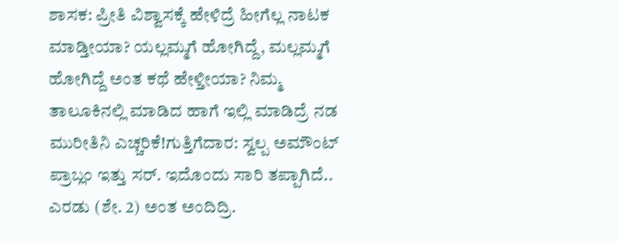ಶಾಸಕ: ಪ್ರೀತಿ ವಿಶ್ವಾಸಕ್ಕೆ ಹೇಳಿದ್ರೆ ಹೀಗೆಲ್ಲ ನಾಟಕ ಮಾಡ್ತೀಯಾ? ಯಲ್ಲಮ್ಮಗೆ ಹೋಗಿದ್ದೆ, ಮಲ್ಲಮ್ಮಗೆ ಹೋಗಿದ್ದೆ ಅಂತ ಕಥೆ ಹೇಳ್ತೀಯಾ? ನಿಮ್ಮ ತಾಲೂಕಿನಲ್ಲಿ ಮಾಡಿದ ಹಾಗೆ ಇಲ್ಲಿ ಮಾಡಿದ್ರೆ ನಡ ಮುರೀತಿನಿ ಎಚ್ಚರಿಕೆ!ಗುತ್ತಿಗೆದಾರ: ಸ್ವಲ್ಪ ಅಮೌಂಟ್ ಪ್ರಾಬ್ಲಂ ಇತ್ತು ಸರ್. ಇದೊಂದು ಸಾರಿ ತಪ್ಪಾಗಿದೆ.. ಎರಡು (ಶೇ. 2) ಅಂತ ಅಂದಿದ್ರಿ.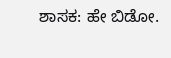ಶಾಸಕ: ಹೇ ಬಿಡೋ.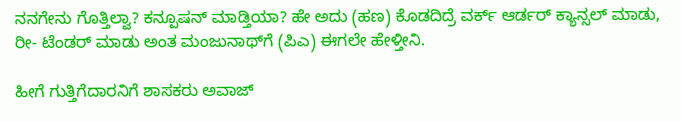ನನಗೇನು ಗೊತ್ತಿಲ್ವಾ? ಕನ್ಪೂಷನ್ ಮಾಡ್ತಿಯಾ? ಹೇ ಅದು (ಹಣ) ಕೊಡದಿದ್ರೆ ವರ್ಕ್ ಆರ್ಡರ್ ಕ್ಯಾನ್ಸಲ್ ಮಾಡು, ರೀ- ಟೆಂಡರ್ ಮಾಡು ಅಂತ ಮಂಜುನಾಥ್‌ಗೆ (ಪಿಎ) ಈಗಲೇ ಹೇಳ್ತೀನಿ.

ಹೀಗೆ ಗುತ್ತಿಗೆದಾರನಿಗೆ ಶಾಸಕರು ಅವಾಜ್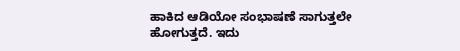ಹಾಕಿದ ಆಡಿಯೋ ಸಂಭಾಷಣೆ ಸಾಗುತ್ತಲೇ ಹೋಗುತ್ತದೆ. ಇದು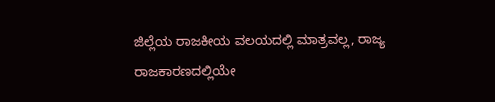ಜಿಲ್ಲೆಯ ರಾಜಕೀಯ ವಲಯದಲ್ಲಿ ಮಾತ್ರವಲ್ಲ, ರಾಜ್ಯ ರಾಜಕಾರಣದಲ್ಲಿಯೇ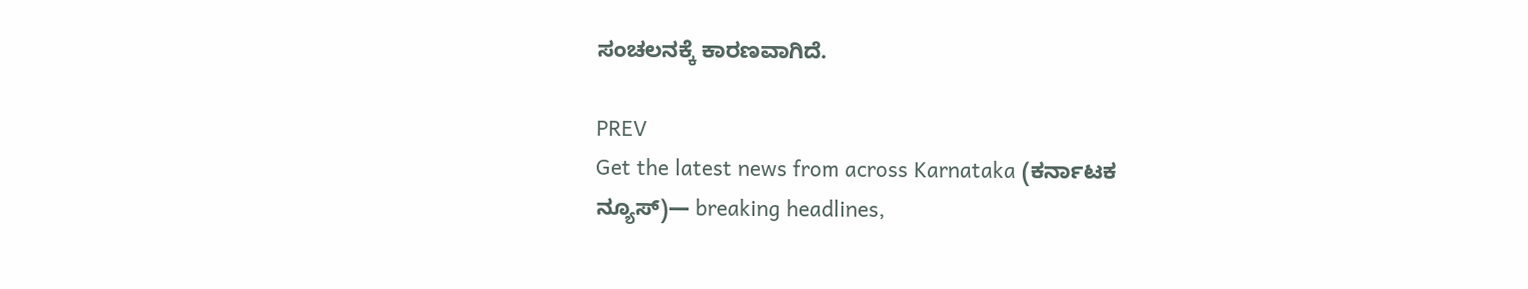ಸಂಚಲನಕ್ಕೆ ಕಾರಣವಾಗಿದೆ.

PREV
Get the latest news from across Karnataka (ಕರ್ನಾಟಕ ನ್ಯೂಸ್)— breaking headlines,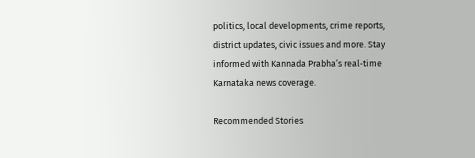politics, local developments, crime reports, district updates, civic issues and more. Stay informed with Kannada Prabha’s real‑time Karnataka news coverage.

Recommended Stories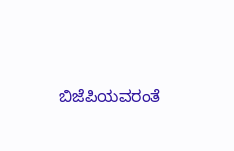ಬಿಜೆಪಿಯವರಂತೆ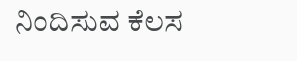ನಿಂದಿಸುವ ಕೆಲಸ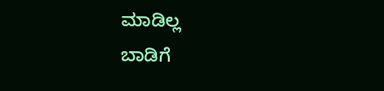ಮಾಡಿಲ್ಲ
ಬಾಡಿಗೆ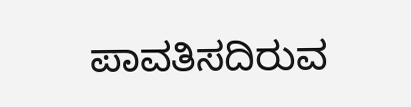ಪಾವತಿಸದಿರುವ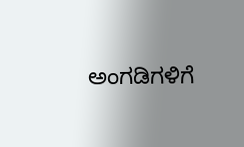ಅಂಗಡಿಗಳಿಗೆ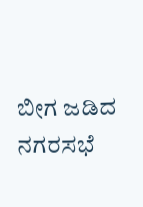ಬೀಗ ಜಡಿದ ನಗರಸಭೆ